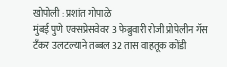खोपोली : प्रशांत गोपाळे
मुंबई पुणे एक्सप्रेसवेवर 3 फेब्रुवारी रोजी प्रोपेलीन गॅस टँकर उलटल्याने तब्बल 32 तास वाहतूक कोंडी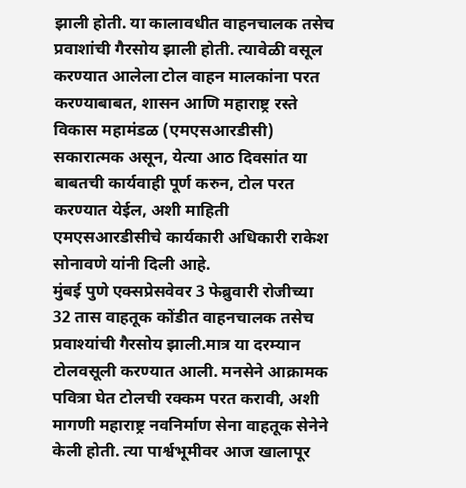झाली होती. या कालावधीत वाहनचालक तसेच प्रवाशांची गैरसोय झाली होती. त्यावेळी वसूल करण्यात आलेला टोल वाहन मालकांना परत करण्याबाबत, शासन आणि महाराष्ट्र रस्ते विकास महामंडळ (एमएसआरडीसी) सकारात्मक असून, येत्या आठ दिवसांत या बाबतची कार्यवाही पूर्ण करुन, टोल परत करण्यात येईल, अशी माहिती एमएसआरडीसीचे कार्यकारी अधिकारी राकेश सोनावणे यांनी दिली आहे.
मुंबई पुणे एक्सप्रेसवेवर 3 फेब्रुवारी रोजीच्या 32 तास वाहतूक कोंडीत वाहनचालक तसेच प्रवाश्यांची गैरसोय झाली.मात्र या दरम्यान टोलवसूली करण्यात आली. मनसेने आक्रामक पवित्रा घेत टोलची रक्कम परत करावी, अशी मागणी महाराष्ट्र नवनिर्माण सेना वाहतूक सेनेने केली होती. त्या पार्श्वभूमीवर आज खालापूर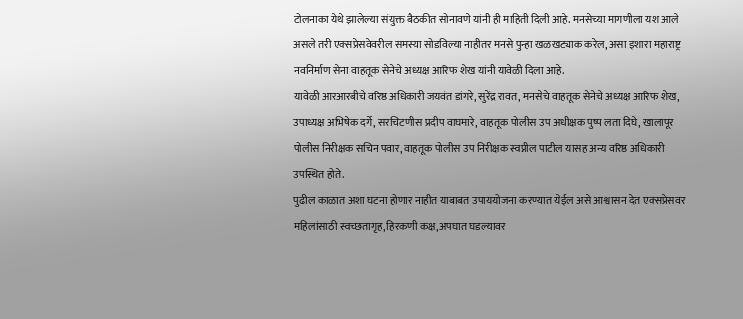टोलनाका येथे झालेल्या संयुक्त बैठकीत सोनावणे यांनी ही माहिती दिली आहे. मनसेच्या मागणीला यश आले असले तरी एक्सप्रेसवेवरील समस्या सोडविल्या नाहीतर मनसे पुन्हा खळखट्याक करेल, असा इशारा महाराष्ट्र नवनिर्माण सेना वाहतूक सेनेचे अध्यक्ष आरिफ शेख यांनी यावेळी दिला आहे.
यावेळी आरआरबीचे वरिष्ठ अधिकारी जयवंत डांगरे, सुरेंद्र रावत, मनसेचे वाहतूक सेनेचे अध्यक्ष आरिफ शेख, उपाध्यक्ष अभिषेक दर्गे, सरचिटणीस प्रदीप वाघमारे, वाहतूक पोलीस उप अधीक्षक पुष्प लता दिघे, खालापूर पोलीस निरीक्षक सचिन पवार, वाहतूक पोलीस उप निरीक्षक स्वप्नील पाटील यासह अन्य वरिष्ठ अधिकारी उपस्थित होते.
पुढील काळात अशा घटना होणार नाहीत याबाबत उपाययोजना करण्यात येईल असे आश्वासन देत एक्सप्रेसवर महिलांसाठी स्वच्छतागृह,हिरकणी कक्ष,अपघात घडल्यावर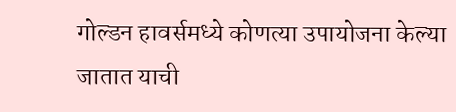गोल्डन हावर्समध्ये कोणत्या उपायोजना केल्या जातात याची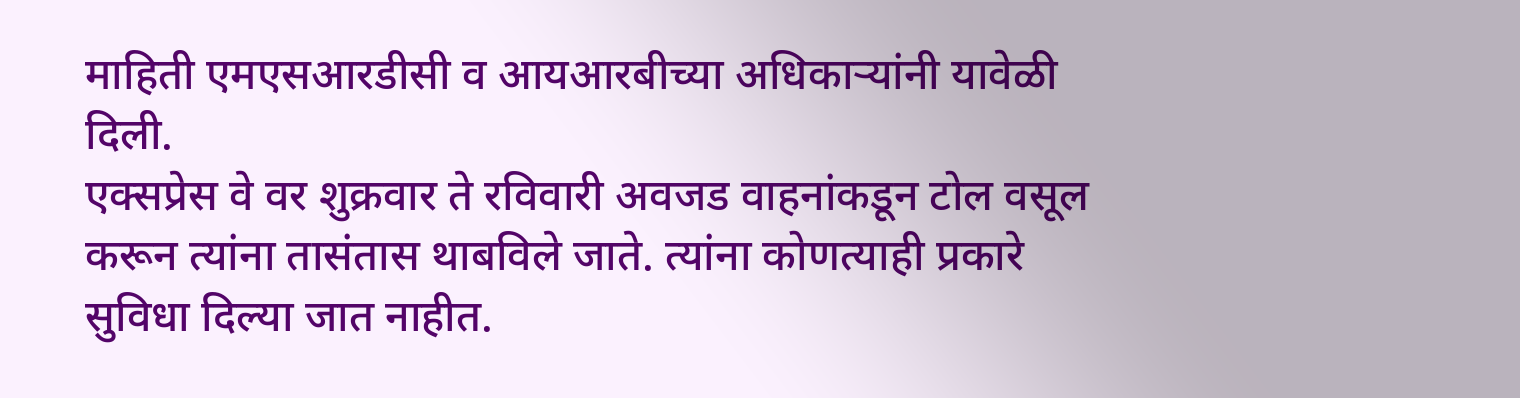माहिती एमएसआरडीसी व आयआरबीच्या अधिकाऱ्यांनी यावेळी दिली.
एक्सप्रेस वे वर शुक्रवार ते रविवारी अवजड वाहनांकडून टोल वसूल करून त्यांना तासंतास थाबविले जाते. त्यांना कोणत्याही प्रकारे सुविधा दिल्या जात नाहीत.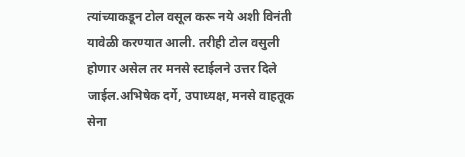त्यांच्याकडून टोल वसूल करू नये अशी विनंती यावेळी करण्यात आली. तरीही टोल वसुली होणार असेल तर मनसे स्टाईलने उत्तर दिले जाईल.अभिषेक दर्गे, उपाध्यक्ष, मनसे वाहतूक सेना